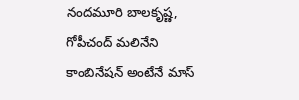నందమూరి బాలకృష్ణ, గోపీచంద్ మలినేని కాంబినేషన్ అంటేనే మాస్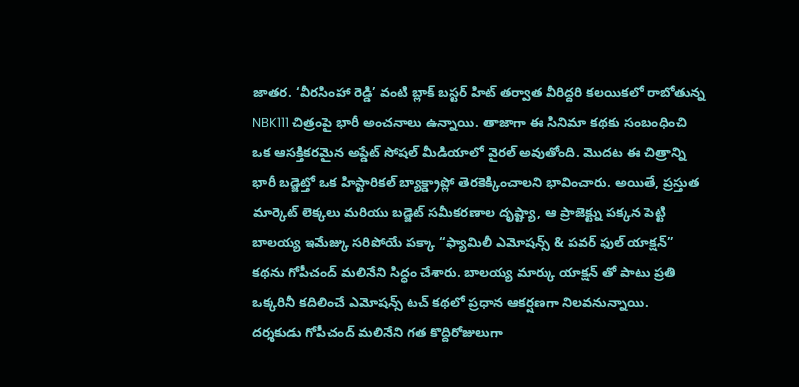జాతర. ‘వీరసింహా రెడ్డి’ వంటి బ్లాక్ బస్టర్ హిట్ తర్వాత వీరిద్దరి కలయికలో రాబోతున్న NBK111 చిత్రంపై భారీ అంచనాలు ఉన్నాయి. తాజాగా ఈ సినిమా కథకు సంబంధించి ఒక ఆసక్తికరమైన అప్డేట్ సోషల్ మీడియాలో వైరల్ అవుతోంది. మొదట ఈ చిత్రాన్ని భారీ బడ్జెట్తో ఒక హిస్టారికల్ బ్యాక్డ్రాప్లో తెరకెక్కించాలని భావించారు. అయితే, ప్రస్తుత మార్కెట్ లెక్కలు మరియు బడ్జెట్ సమీకరణాల దృష్ట్యా, ఆ ప్రాజెక్ట్ను పక్కన పెట్టి బాలయ్య ఇమేజ్కు సరిపోయే పక్కా “ఫ్యామిలీ ఎమోషన్స్ & పవర్ ఫుల్ యాక్షన్” కథను గోపీచంద్ మలినేని సిద్ధం చేశారు. బాలయ్య మార్కు యాక్షన్ తో పాటు ప్రతి ఒక్కరినీ కదిలించే ఎమోషన్స్ టచ్ కథలో ప్రధాన ఆకర్షణగా నిలవనున్నాయి.
దర్శకుడు గోపీచంద్ మలినేని గత కొద్దిరోజులుగా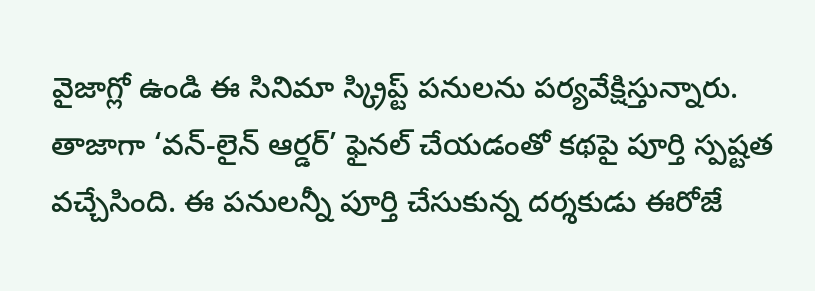వైజాగ్లో ఉండి ఈ సినిమా స్క్రిప్ట్ పనులను పర్యవేక్షిస్తున్నారు. తాజాగా ‘వన్-లైన్ ఆర్డర్’ ఫైనల్ చేయడంతో కథపై పూర్తి స్పష్టత వచ్చేసింది. ఈ పనులన్నీ పూర్తి చేసుకున్న దర్శకుడు ఈరోజే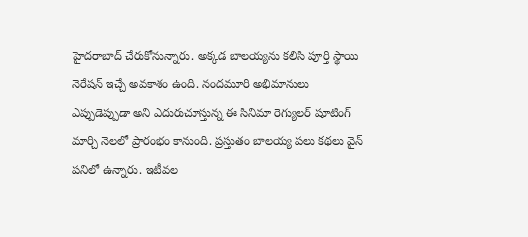హైదరాబాద్ చేరుకోనున్నారు. అక్కడ బాలయ్యను కలిసి పూర్తి స్థాయి నెరేషన్ ఇచ్చే అవకాశం ఉంది. నందమూరి అభిమానులు ఎప్పుడెప్పుడా అని ఎదురుచూస్తున్న ఈ సినిమా రెగ్యులర్ షూటింగ్ మార్చి నెలలో ప్రారంభం కానుంది. ప్రస్తుతం బాలయ్య పలు కథలు వైన్ పనిలో ఉన్నారు. ఇటీవల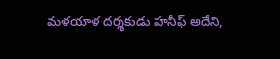మళయాళ దర్శకుడు హనీఫ్ అదేని,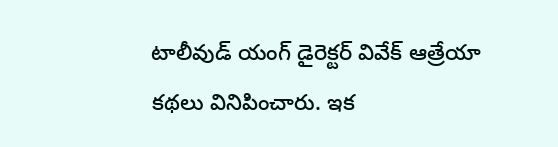టాలీవుడ్ యంగ్ డైరెక్టర్ వివేక్ ఆత్రేయా కథలు వినిపించారు. ఇక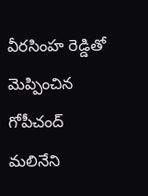వీరసింహ రెడ్డితో మెప్పించిన గోపీచంద్ మలినేని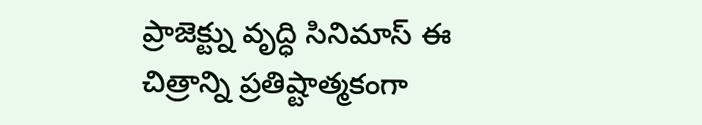ప్రాజెక్ట్ను వృద్ధి సినిమాస్ ఈ చిత్రాన్ని ప్రతిష్టాత్మకంగా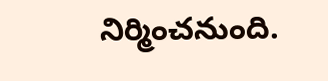నిర్మించనుంది.